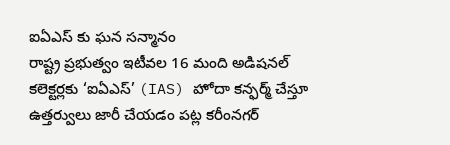ఐఏఎస్ కు ఘన సన్మానం
రాష్ట్ర ప్రభుత్వం ఇటీవల 16 మంది అడిషనల్ కలెక్టర్లకు ‘ఐఏఎస్’ (IAS) హోదా కన్ఫర్మ్ చేస్తూ ఉత్తర్వులు జారీ చేయడం పట్ల కరీంనగర్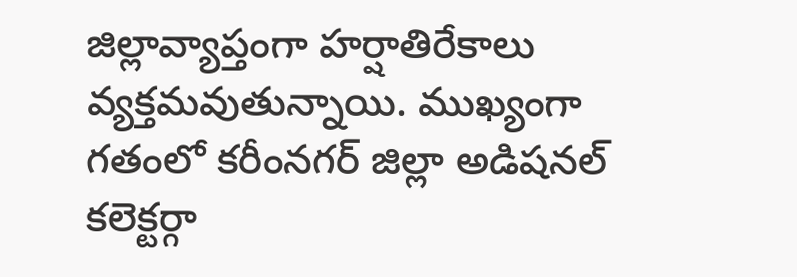జిల్లావ్యాప్తంగా హర్షాతిరేకాలు వ్యక్తమవుతున్నాయి. ముఖ్యంగా గతంలో కరీంనగర్ జిల్లా అడిషనల్ కలెక్టర్గా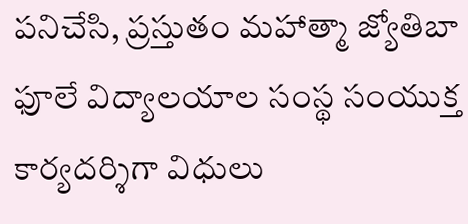పనిచేసి, ప్రస్తుతం మహాత్మా జ్యోతిబా ఫూలే విద్యాలయాల సంస్థ సంయుక్త కార్యదర్శిగా విధులు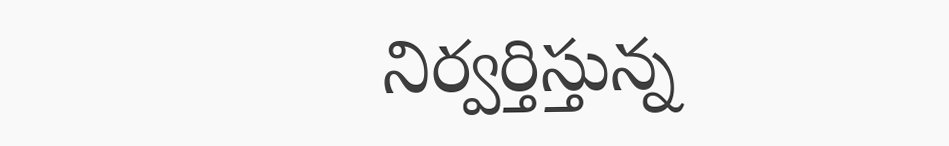నిర్వర్తిస్తున్న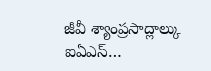జీవీ శ్యాంప్రసాద్లాల్కు ఐఏఎస్…